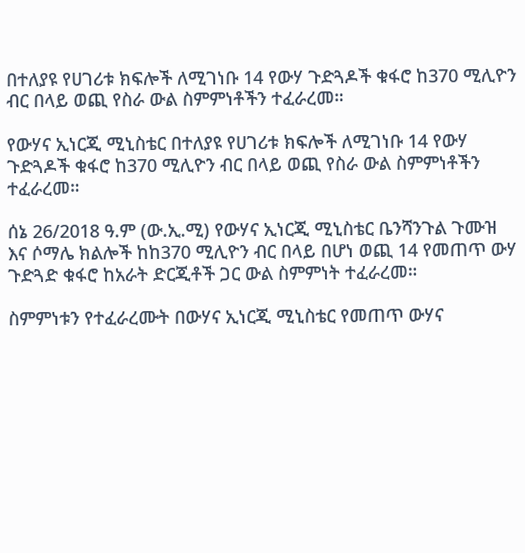በተለያዩ የሀገሪቱ ክፍሎች ለሚገነቡ 14 የውሃ ጉድጓዶች ቁፋሮ ከ370 ሚሊዮን ብር በላይ ወጪ የስራ ውል ስምምነቶችን ተፈራረመ።

የውሃና ኢነርጂ ሚኒስቴር በተለያዩ የሀገሪቱ ክፍሎች ለሚገነቡ 14 የውሃ ጉድጓዶች ቁፋሮ ከ370 ሚሊዮን ብር በላይ ወጪ የስራ ውል ስምምነቶችን ተፈራረመ።

ሰኔ 26/2018 ዓ.ም (ው.ኢ.ሚ) የውሃና ኢነርጂ ሚኒስቴር ቤንሻንጉል ጉሙዝ እና ሶማሌ ክልሎች ከከ370 ሚሊዮን ብር በላይ በሆነ ወጪ 14 የመጠጥ ውሃ ጉድጓድ ቁፋሮ ከአራት ድርጂቶች ጋር ውል ስምምነት ተፈራረመ።

ስምምነቱን የተፈራረሙት በውሃና ኢነርጂ ሚኒስቴር የመጠጥ ውሃና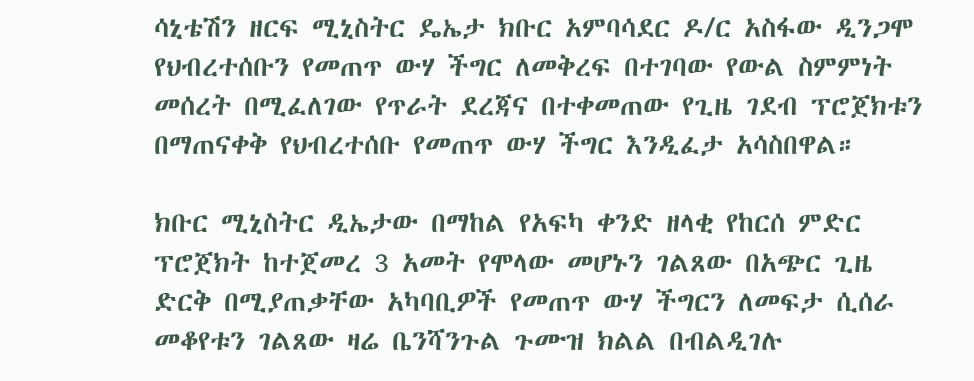ሳኒቴሽን ዘርፍ ሚኒስትር ዴኤታ ክቡር አምባሳደር ዶ/ር አስፋው ዲንጋሞ የህብረተሰቡን የመጠጥ ውሃ ችግር ለመቅረፍ በተገባው የውል ስምምነት መሰረት በሚፈለገው የጥራት ደረጃና በተቀመጠው የጊዜ ገደብ ፕሮጀክቱን በማጠናቀቅ የህብረተሰቡ የመጠጥ ውሃ ችግር እንዲፈታ አሳስበዋል።

ክቡር ሚኒስትር ዲኤታው በማከል የአፍካ ቀንድ ዘላቂ የከርሰ ምድር ፕሮጀክት ከተጀመረ 3 አመት የሞላው መሆኑን ገልጸው በአጭር ጊዜ ድርቅ በሚያጠቃቸው አካባቢዎች የመጠጥ ውሃ ችግርን ለመፍታ ሲሰራ መቆየቱን ገልጸው ዛሬ ቤንሻንጉል ጉሙዝ ክልል በብልዲገሉ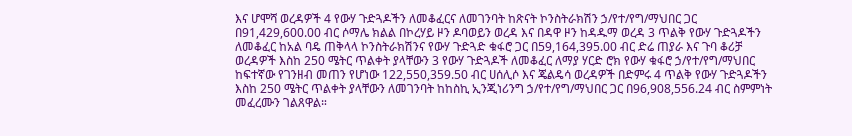እና ሆሞሻ ወረዳዎች 4 የውሃ ጉድጓዶችን ለመቆፈርና ለመገንባት ከጽናት ኮንስትራክሽን ኃ/የተ/የግ/ማህበር ጋር በ91,429,600.00 ብር ሶማሌ ክልል በኮረሃይ ዞን ዶባወይን ወረዳ እና በዳዋ ዞን ከዳዱማ ወረዳ 3 ጥልቅ የውሃ ጉድጓዶችን ለመቆፈር ከአል ባዴ ጠቅላላ ኮንስትራክሽንና የውሃ ጉድጓድ ቁፋሮ ጋር በ59,164,395.00 ብር ድሬ ጠያራ እና ጉባ ቆሪቻ ወረዳዎች እስከ 250 ሜትር ጥልቀት ያላቸውን 3 የውሃ ጉድጓዶች ለመቆፈር ለማያ ሃርድ ሮክ የውሃ ቁፋሮ ኃ/የተ/የግ/ማህበር ከፍተኛው የገንዘብ መጠን የሆነው 122,550,359.50 ብር ሀሰሊሶ እና ጄልዴሳ ወረዳዎች በድምሩ 4 ጥልቅ የውሃ ጉድጓዶችን እስከ 250 ሜትር ጥልቀት ያላቸውን ለመገንባት ከከስኪ ኢንጂነሪንግ ኃ/የተ/የግ/ማህበር ጋር በ96,908,556.24 ብር ስምምነት መፈረሙን ገልጸዋል።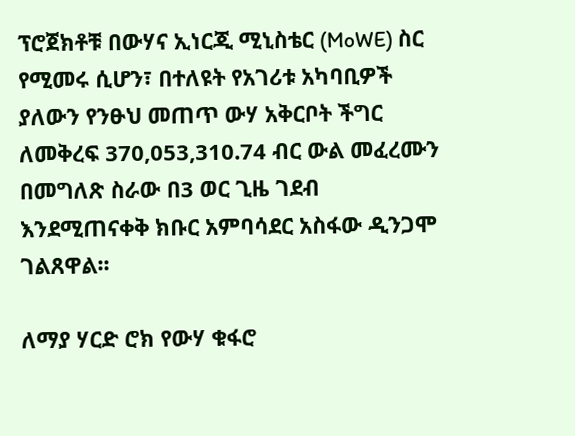ፕሮጀክቶቹ በውሃና ኢነርጂ ሚኒስቴር (MoWE) ስር የሚመሩ ሲሆን፣ በተለዩት የአገሪቱ አካባቢዎች ያለውን የንፁህ መጠጥ ውሃ አቅርቦት ችግር ለመቅረፍ 370,053,310.74 ብር ውል መፈረሙን በመግለጽ ስራው በ3 ወር ጊዜ ገደብ እንደሚጠናቀቅ ክቡር አምባሳደር አስፋው ዲንጋሞ ገልጸዋል፡፡

ለማያ ሃርድ ሮክ የውሃ ቁፋሮ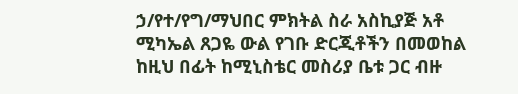ኃ/የተ/የግ/ማህበር ምክትል ስራ አስኪያጅ አቶ ሚካኤል ጸጋዬ ውል የገቡ ድርጂቶችን በመወከል ከዚህ በፊት ከሚኒስቴር መስሪያ ቤቱ ጋር ብዙ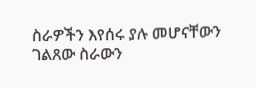ስራዎችን እየሰሩ ያሉ መሆናቸውን ገልጸው ስራውን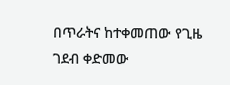በጥራትና ከተቀመጠው የጊዜ ገደብ ቀድመው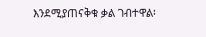እንደሚያጠናቅቁ ቃል ገብተዋል፡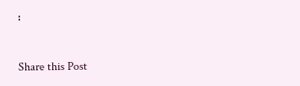፡

Share this Post